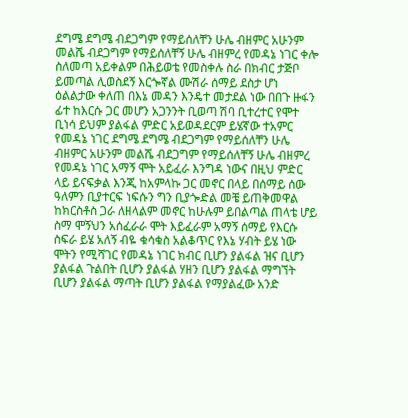ደግሜ ደግሜ ብደጋግም የማይሰለቸን ሁሌ ብዘምር አሁንም መልሼ ብደጋግም የማይሰለቸኝ ሁሌ ብዘምረ የመዳኔ ነገር ቀሎ ስለመጣ አይቀልም በሕይወቴ የመስቀሉ ስራ በክብር ታጅቦ ይመጣል ሊወስደኝ እርጐኛል ሙሽራ ሰማይ ደስታ ሆነ ዕልልታው ቀለጠ በእኔ መዳን እንዴተ መታደል ነው በበጉ ዙፋን ፊተ ከእርሱ ጋር መሆን አጋንንት ቢወጣ ሽባ ቢተረተር የሞተ ቢነሳ ይህም ያልፋል ምድር አይወዳደርም ይሄኛው ተአምር የመዳኔ ነገር ደግሜ ደግሜ ብደጋግም የማይሰለቸን ሁሌ ብዘምር አሁንም መልሼ ብደጋግም የማይሰለቸኝ ሁሌ ብዘምረ የመዳኔ ነገር አማኝ ሞት አይፈራ እንግዳ ነውና በዚህ ምድር ላይ ይናፍቃል እንጂ ከአምላኩ ጋር መኖር በላይ በሰማይ ሰው ዓለምን ቢያተርፍ ነፍሱን ግን ቢያጐድል መቼ ይጠቅመዋል ከክርስቶስ ጋራ ለዘላልም መኖር ከሁሉም ይበልጣል ጠላቴ ሆይ ስማ ሞኝህን አሰፈራራ ሞት እይፈራም አማኝ ሰማይ የእርሱ ስፍራ ይሄ አለኝ ብዬ ቁሳቁስ አልቆጥር የእኔ ሃብት ይሄ ነው ሞትን የሚሻገር የመዳኔ ነገር ክብር ቢሆን ያልፋል ዝና ቢሆን ያልፋል ጉልበት ቢሆን ያልፋል ሃዘን ቢሆን ያልፋል ማግኘት ቢሆን ያልፋል ማጣት ቢሆን ያልፋል የማያልፈው አንድ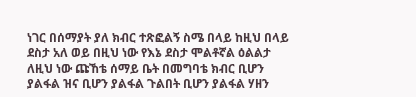ነገር በሰማያት ያለ ክብር ተጽፎልኝ ስሜ በላይ ከዚህ በላይ ደስታ አለ ወይ በዚህ ነው የእኔ ደስታ ሞልቶኛል ዕልልታ ለዚህ ነው ጩኸቴ ሰማይ ቤት በመግባቴ ክብር ቢሆን ያልፋል ዝና ቢሆን ያልፋል ጉልበት ቢሆን ያልፋል ሃዘን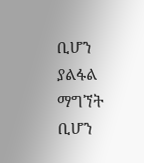ቢሆን ያልፋል ማግኘት ቢሆን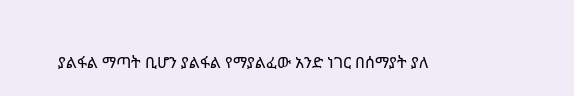ያልፋል ማጣት ቢሆን ያልፋል የማያልፈው አንድ ነገር በሰማያት ያለ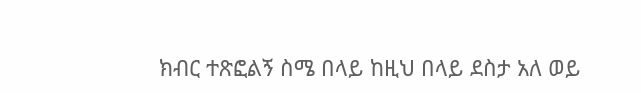ክብር ተጽፎልኝ ስሜ በላይ ከዚህ በላይ ደስታ አለ ወይ